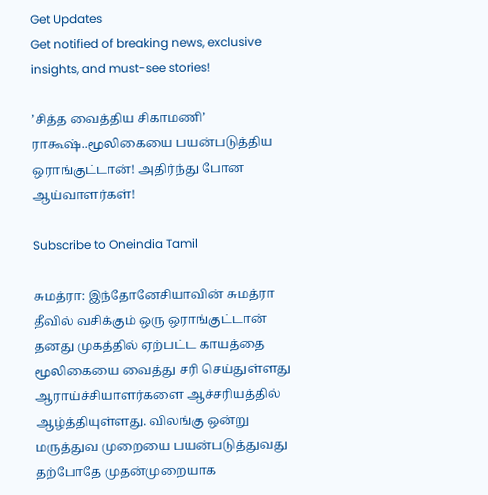Get Updates
Get notified of breaking news, exclusive insights, and must-see stories!

’சித்த வைத்திய சிகாமணி’ ராகூஷ்..மூலிகையை பயன்படுத்திய ஒராங்குட்டான்! அதிர்ந்து போன ஆய்வாளர்கள்!

Subscribe to Oneindia Tamil

சுமத்ரா: இந்தோனேசியாவின் சுமத்ரா தீவில் வசிக்கும் ஒரு ஒராங்குட்டான் தனது முகத்தில் ஏற்பட்ட காயத்தை மூலிகையை வைத்து சரி செய்துள்ளது ஆராய்ச்சியாளர்களை ஆச்சரியத்தில் ஆழ்த்தியுள்ளது. விலங்கு ஒன்று மருத்துவ முறையை பயன்படுத்துவது தற்போதே முதன்முறையாக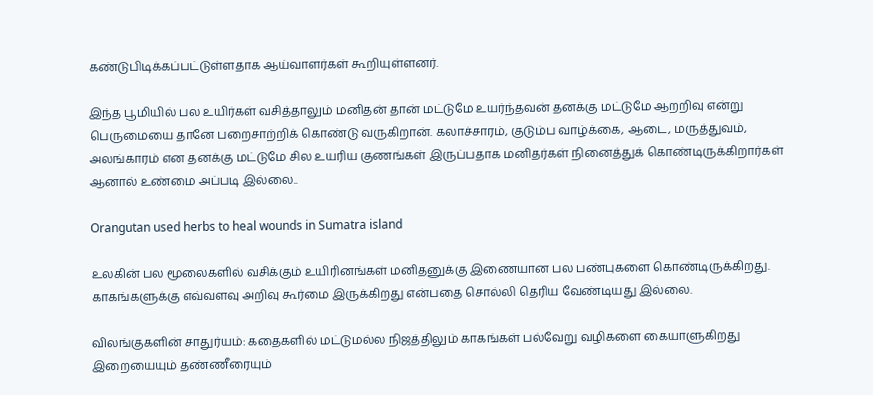கண்டுபிடிக்கப்பட்டுள்ளதாக ஆய்வாளர்கள் கூறியுள்ளனர்.

இந்த பூமியில் பல உயிர்கள் வசித்தாலும் மனிதன் தான் மட்டுமே உயர்ந்தவன் தனக்கு மட்டுமே ஆறறிவு என்று பெருமையை தானே பறைசாற்றிக் கொண்டு வருகிறான். கலாச்சாரம், குடும்ப வாழ்க்கை, ஆடை, மருத்துவம், அலங்காரம் என தனக்கு மட்டுமே சில உயரிய குணங்கள் இருப்பதாக மனிதர்கள் நினைத்துக் கொண்டிருக்கிறார்கள் ஆனால் உண்மை அப்படி இல்லை..

Orangutan used herbs to heal wounds in Sumatra island

உலகின் பல மூலைகளில் வசிக்கும் உயிரினங்கள் மனிதனுக்கு இணையான பல பண்புகளை கொண்டிருக்கிறது. காகங்களுக்கு எவ்வளவு அறிவு கூர்மை இருக்கிறது என்பதை சொல்லி தெரிய வேண்டியது இல்லை.

விலங்குகளின் சாதுர்யம்: கதைகளில் மட்டுமல்ல நிஜத்திலும் காகங்கள் பல்வேறு வழிகளை கையாளுகிறது இறையையும் தண்ணீரையும்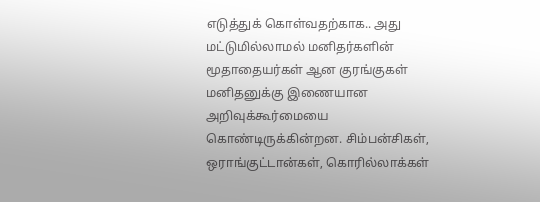எடுத்துக் கொள்வதற்காக.. அது மட்டுமில்லாமல் மனிதர்களின் மூதாதையர்கள் ஆன குரங்குகள் மனிதனுக்கு இணையான அறிவுக்கூர்மையை கொண்டிருக்கின்றன. சிம்பன்சிகள், ஒராங்குட்டான்கள், கொரில்லாக்கள்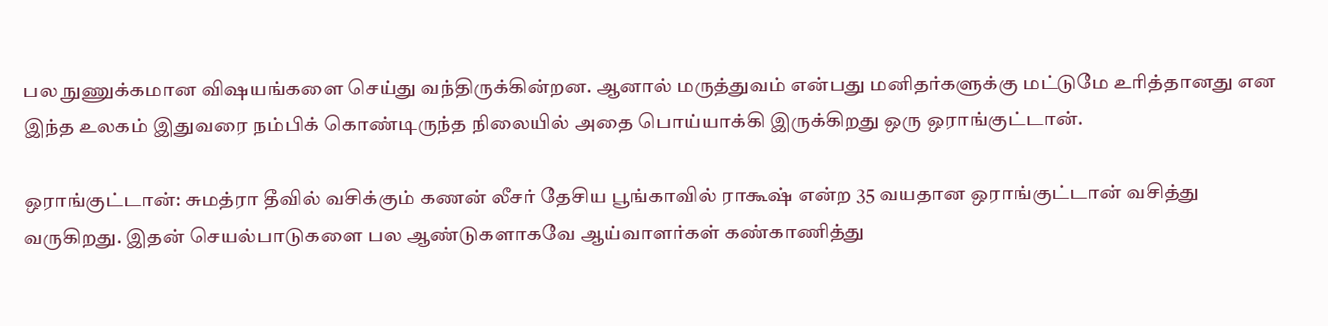பல நுணுக்கமான விஷயங்களை செய்து வந்திருக்கின்றன. ஆனால் மருத்துவம் என்பது மனிதர்களுக்கு மட்டுமே உரித்தானது என இந்த உலகம் இதுவரை நம்பிக் கொண்டிருந்த நிலையில் அதை பொய்யாக்கி இருக்கிறது ஒரு ஒராங்குட்டான்.

ஒராங்குட்டான்: சுமத்ரா தீவில் வசிக்கும் கணன் லீசர் தேசிய பூங்காவில் ராகூஷ் என்ற 35 வயதான ஒராங்குட்டான் வசித்து வருகிறது. இதன் செயல்பாடுகளை பல ஆண்டுகளாகவே ஆய்வாளர்கள் கண்காணித்து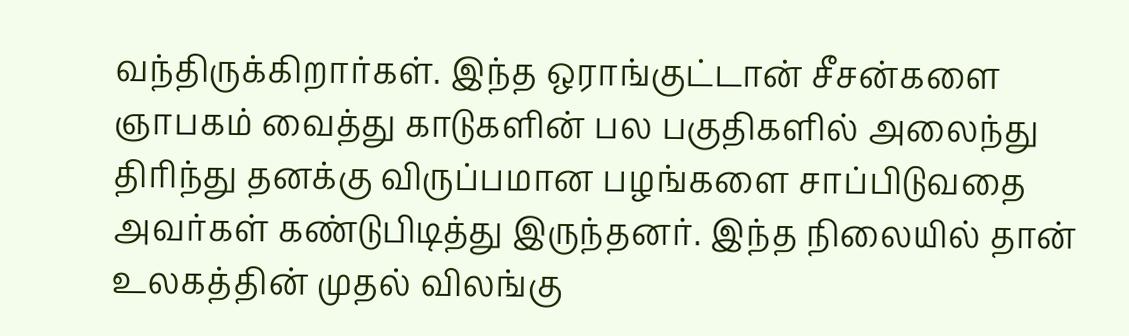வந்திருக்கிறார்கள். இந்த ஒராங்குட்டான் சீசன்களை ஞாபகம் வைத்து காடுகளின் பல பகுதிகளில் அலைந்து திரிந்து தனக்கு விருப்பமான பழங்களை சாப்பிடுவதை அவர்கள் கண்டுபிடித்து இருந்தனர். இந்த நிலையில் தான் உலகத்தின் முதல் விலங்கு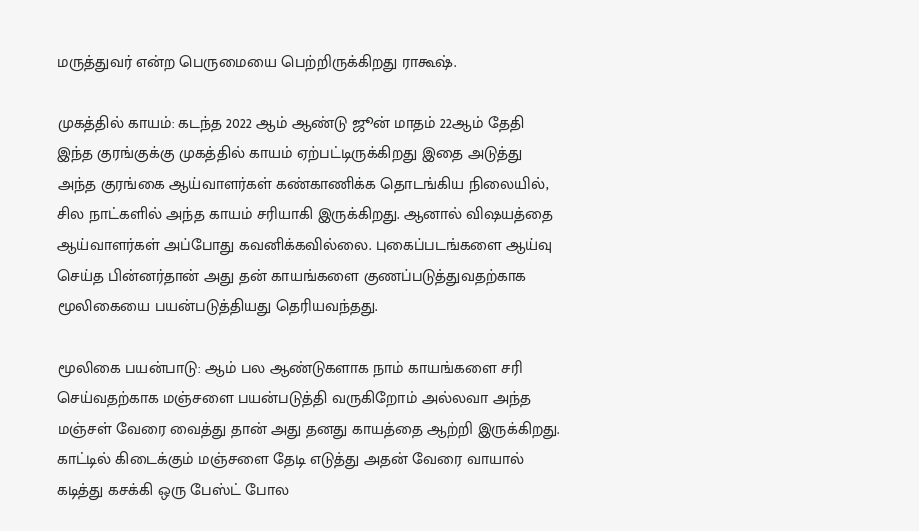மருத்துவர் என்ற பெருமையை பெற்றிருக்கிறது ராகூஷ்.

முகத்தில் காயம்: கடந்த 2022 ஆம் ஆண்டு ஜூன் மாதம் 22ஆம் தேதி இந்த குரங்குக்கு முகத்தில் காயம் ஏற்பட்டிருக்கிறது இதை அடுத்து அந்த குரங்கை ஆய்வாளர்கள் கண்காணிக்க தொடங்கிய நிலையில், சில நாட்களில் அந்த காயம் சரியாகி இருக்கிறது. ஆனால் விஷயத்தை ஆய்வாளர்கள் அப்போது கவனிக்கவில்லை. புகைப்படங்களை ஆய்வு செய்த பின்னர்தான் அது தன் காயங்களை குணப்படுத்துவதற்காக மூலிகையை பயன்படுத்தியது தெரியவந்தது.

மூலிகை பயன்பாடு: ஆம் பல ஆண்டுகளாக நாம் காயங்களை சரி செய்வதற்காக மஞ்சளை பயன்படுத்தி வருகிறோம் அல்லவா அந்த மஞ்சள் வேரை வைத்து தான் அது தனது காயத்தை ஆற்றி இருக்கிறது. காட்டில் கிடைக்கும் மஞ்சளை தேடி எடுத்து அதன் வேரை வாயால் கடித்து கசக்கி ஒரு பேஸ்ட் போல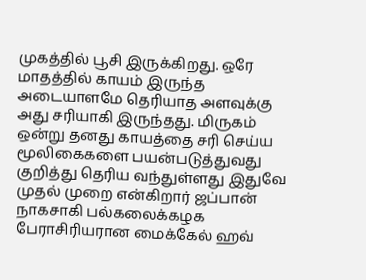முகத்தில் பூசி இருக்கிறது. ஒரே மாதத்தில் காயம் இருந்த அடையாளமே தெரியாத அளவுக்கு அது சரியாகி இருந்தது. மிருகம் ஒன்று தனது காயத்தை சரி செய்ய மூலிகைகளை பயன்படுத்துவது குறித்து தெரிய வந்துள்ளது இதுவே முதல் முறை என்கிறார் ஜப்பான் நாகசாகி பல்கலைக்கழக பேராசிரியரான மைக்கேல் ஹவ்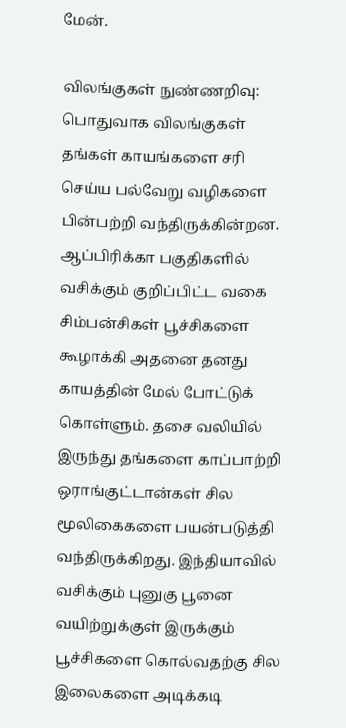மேன்.

விலங்குகள் நுண்ணறிவு: பொதுவாக விலங்குகள் தங்கள் காயங்களை சரி செய்ய பல்வேறு வழிகளை பின்பற்றி வந்திருக்கின்றன. ஆப்பிரிக்கா பகுதிகளில் வசிக்கும் குறிப்பிட்ட வகை சிம்பன்சிகள் பூச்சிகளை கூழாக்கி அதனை தனது காயத்தின் மேல் போட்டுக் கொள்ளும். தசை வலியில் இருந்து தங்களை காப்பாற்றி ஒராங்குட்டான்கள் சில மூலிகைகளை பயன்படுத்தி வந்திருக்கிறது. இந்தியாவில் வசிக்கும் புனுகு பூனை வயிற்றுக்குள் இருக்கும் பூச்சிகளை கொல்வதற்கு சில இலைகளை அடிக்கடி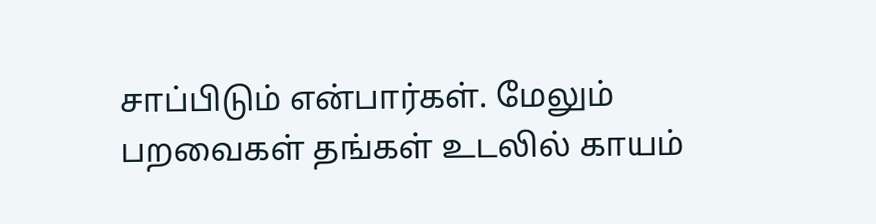சாப்பிடும் என்பார்கள். மேலும் பறவைகள் தங்கள் உடலில் காயம்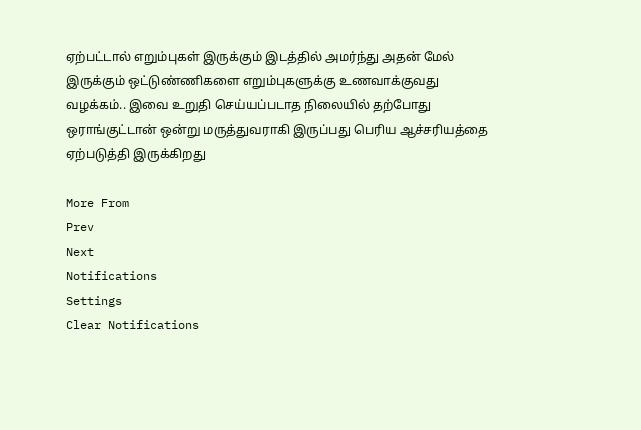ஏற்பட்டால் எறும்புகள் இருக்கும் இடத்தில் அமர்ந்து அதன் மேல் இருக்கும் ஒட்டுண்ணிகளை எறும்புகளுக்கு உணவாக்குவது வழக்கம்.. இவை உறுதி செய்யப்படாத நிலையில் தற்போது ஒராங்குட்டான் ஒன்று மருத்துவராகி இருப்பது பெரிய ஆச்சரியத்தை ஏற்படுத்தி இருக்கிறது

More From
Prev
Next
Notifications
Settings
Clear Notifications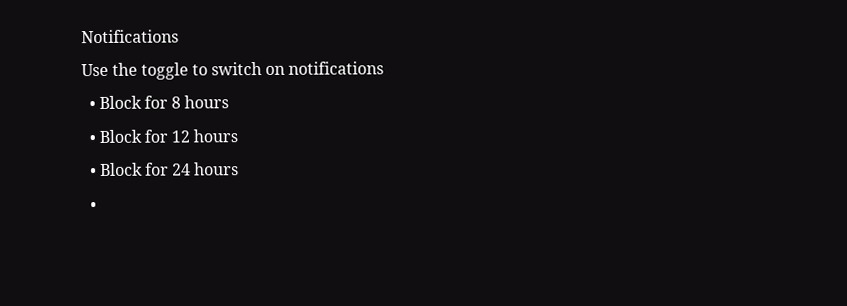Notifications
Use the toggle to switch on notifications
  • Block for 8 hours
  • Block for 12 hours
  • Block for 24 hours
  •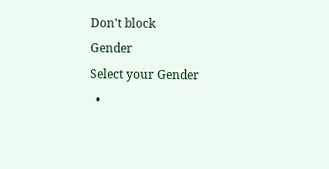Don't block
Gender
Select your Gender
  •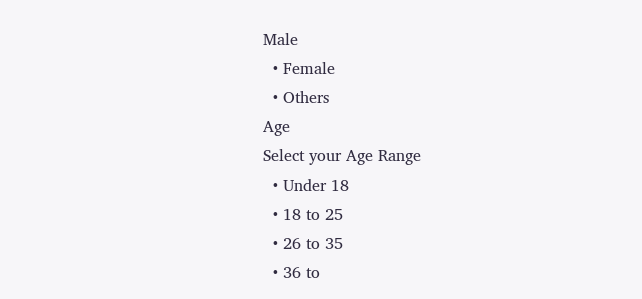Male
  • Female
  • Others
Age
Select your Age Range
  • Under 18
  • 18 to 25
  • 26 to 35
  • 36 to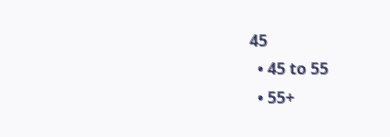45
  • 45 to 55
  • 55+